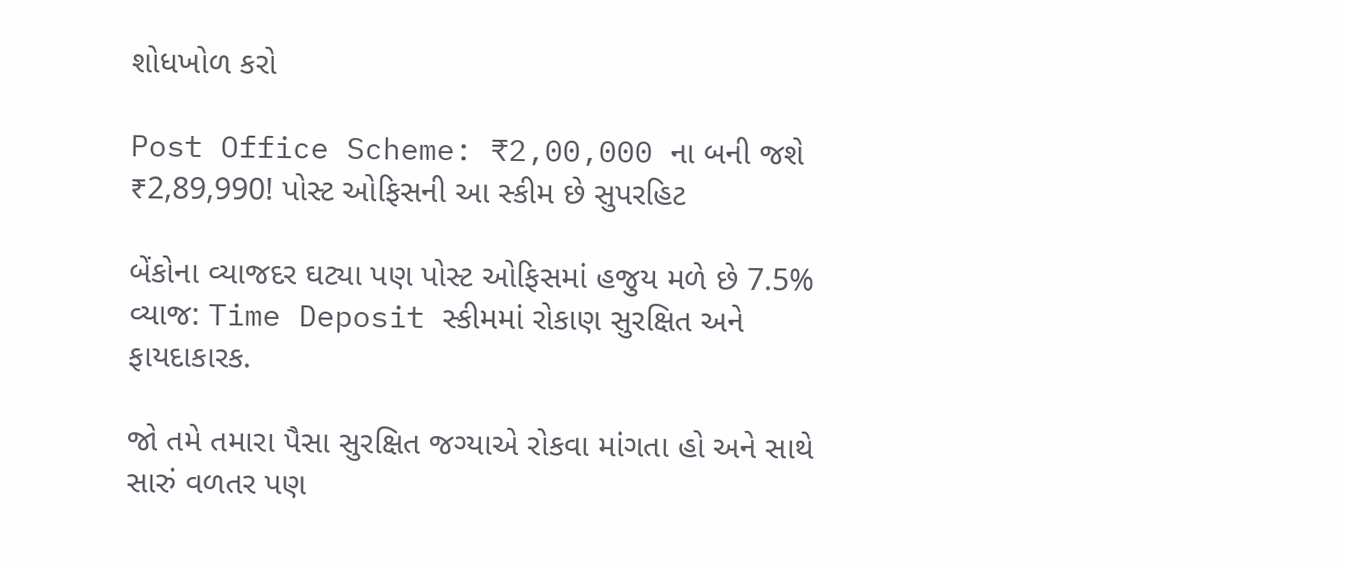શોધખોળ કરો

Post Office Scheme: ₹2,00,000 ના બની જશે ₹2,89,990! પોસ્ટ ઓફિસની આ સ્કીમ છે સુપરહિટ

બેંકોના વ્યાજદર ઘટ્યા પણ પોસ્ટ ઓફિસમાં હજુય મળે છે 7.5% વ્યાજ: Time Deposit સ્કીમમાં રોકાણ સુરક્ષિત અને ફાયદાકારક.

જો તમે તમારા પૈસા સુરક્ષિત જગ્યાએ રોકવા માંગતા હો અને સાથે સારું વળતર પણ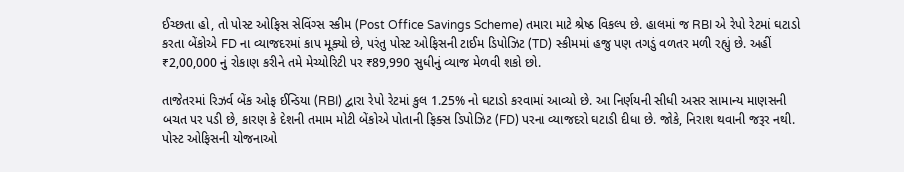ઈચ્છતા હો, તો પોસ્ટ ઓફિસ સેવિંગ્સ સ્કીમ (Post Office Savings Scheme) તમારા માટે શ્રેષ્ઠ વિકલ્પ છે. હાલમાં જ RBI એ રેપો રેટમાં ઘટાડો કરતા બેંકોએ FD ના વ્યાજદરમાં કાપ મૂક્યો છે, પરંતુ પોસ્ટ ઓફિસની ટાઈમ ડિપોઝિટ (TD) સ્કીમમાં હજુ પણ તગડું વળતર મળી રહ્યું છે. અહીં ₹2,00,000 નું રોકાણ કરીને તમે મેચ્યોરિટી પર ₹89,990 સુધીનું વ્યાજ મેળવી શકો છો.

તાજેતરમાં રિઝર્વ બેંક ઓફ ઈન્ડિયા (RBI) દ્વારા રેપો રેટમાં કુલ 1.25% નો ઘટાડો કરવામાં આવ્યો છે. આ નિર્ણયની સીધી અસર સામાન્ય માણસની બચત પર પડી છે, કારણ કે દેશની તમામ મોટી બેંકોએ પોતાની ફિક્સ ડિપોઝિટ (FD) પરના વ્યાજદરો ઘટાડી દીધા છે. જોકે, નિરાશ થવાની જરૂર નથી. પોસ્ટ ઓફિસની યોજનાઓ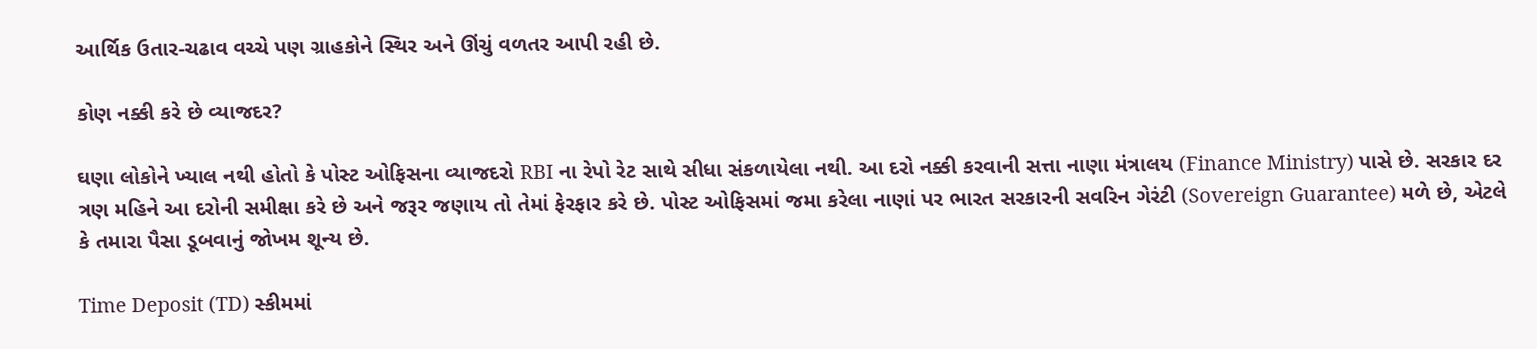આર્થિક ઉતાર-ચઢાવ વચ્ચે પણ ગ્રાહકોને સ્થિર અને ઊંચું વળતર આપી રહી છે.

કોણ નક્કી કરે છે વ્યાજદર?

ઘણા લોકોને ખ્યાલ નથી હોતો કે પોસ્ટ ઓફિસના વ્યાજદરો RBI ના રેપો રેટ સાથે સીધા સંકળાયેલા નથી. આ દરો નક્કી કરવાની સત્તા નાણા મંત્રાલય (Finance Ministry) પાસે છે. સરકાર દર ત્રણ મહિને આ દરોની સમીક્ષા કરે છે અને જરૂર જણાય તો તેમાં ફેરફાર કરે છે. પોસ્ટ ઓફિસમાં જમા કરેલા નાણાં પર ભારત સરકારની સવરિન ગેરંટી (Sovereign Guarantee) મળે છે, એટલે કે તમારા પૈસા ડૂબવાનું જોખમ શૂન્ય છે.

Time Deposit (TD) સ્કીમમાં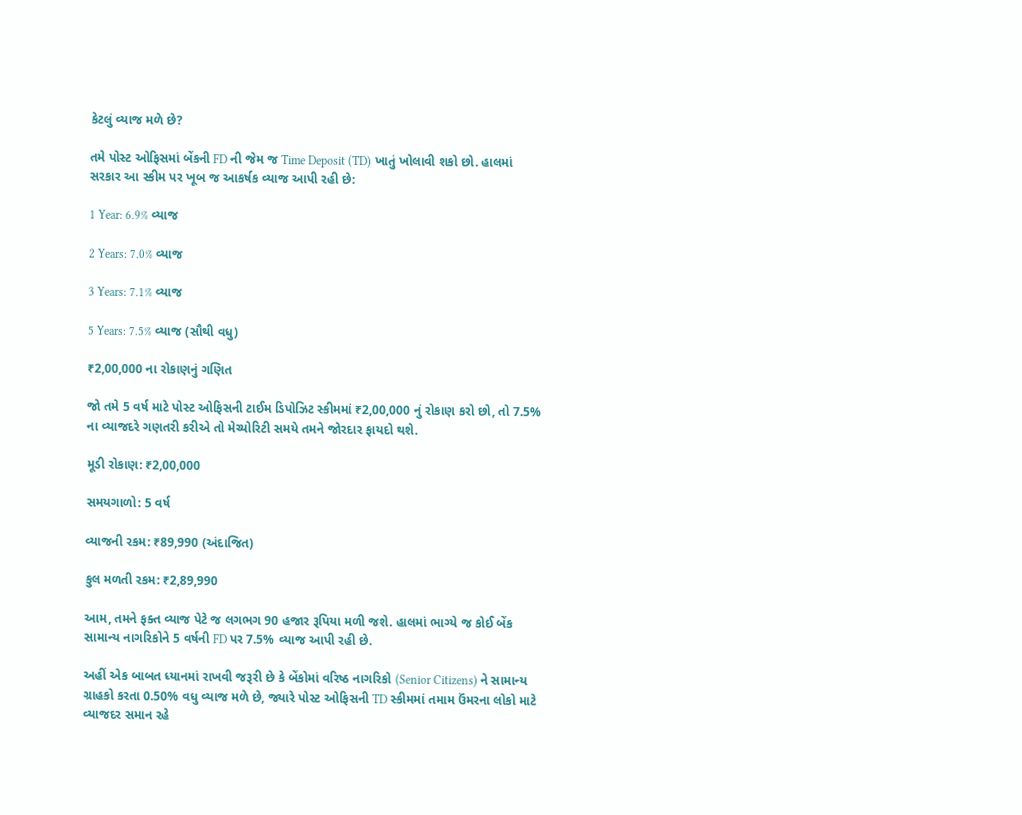કેટલું વ્યાજ મળે છે?

તમે પોસ્ટ ઓફિસમાં બેંકની FD ની જેમ જ Time Deposit (TD) ખાતું ખોલાવી શકો છો. હાલમાં સરકાર આ સ્કીમ પર ખૂબ જ આકર્ષક વ્યાજ આપી રહી છે:

1 Year: 6.9% વ્યાજ

2 Years: 7.0% વ્યાજ

3 Years: 7.1% વ્યાજ

5 Years: 7.5% વ્યાજ (સૌથી વધુ)

₹2,00,000 ના રોકાણનું ગણિત

જો તમે 5 વર્ષ માટે પોસ્ટ ઓફિસની ટાઈમ ડિપોઝિટ સ્કીમમાં ₹2,00,000 નું રોકાણ કરો છો, તો 7.5% ના વ્યાજદરે ગણતરી કરીએ તો મેચ્યોરિટી સમયે તમને જોરદાર ફાયદો થશે.

મૂડી રોકાણ: ₹2,00,000

સમયગાળો: 5 વર્ષ

વ્યાજની રકમ: ₹89,990 (અંદાજિત)

કુલ મળતી રકમ: ₹2,89,990

આમ, તમને ફક્ત વ્યાજ પેટે જ લગભગ 90 હજાર રૂપિયા મળી જશે. હાલમાં ભાગ્યે જ કોઈ બેંક સામાન્ય નાગરિકોને 5 વર્ષની FD પર 7.5% વ્યાજ આપી રહી છે.

અહીં એક બાબત ધ્યાનમાં રાખવી જરૂરી છે કે બેંકોમાં વરિષ્ઠ નાગરિકો (Senior Citizens) ને સામાન્ય ગ્રાહકો કરતા 0.50% વધુ વ્યાજ મળે છે, જ્યારે પોસ્ટ ઓફિસની TD સ્કીમમાં તમામ ઉંમરના લોકો માટે વ્યાજદર સમાન રહે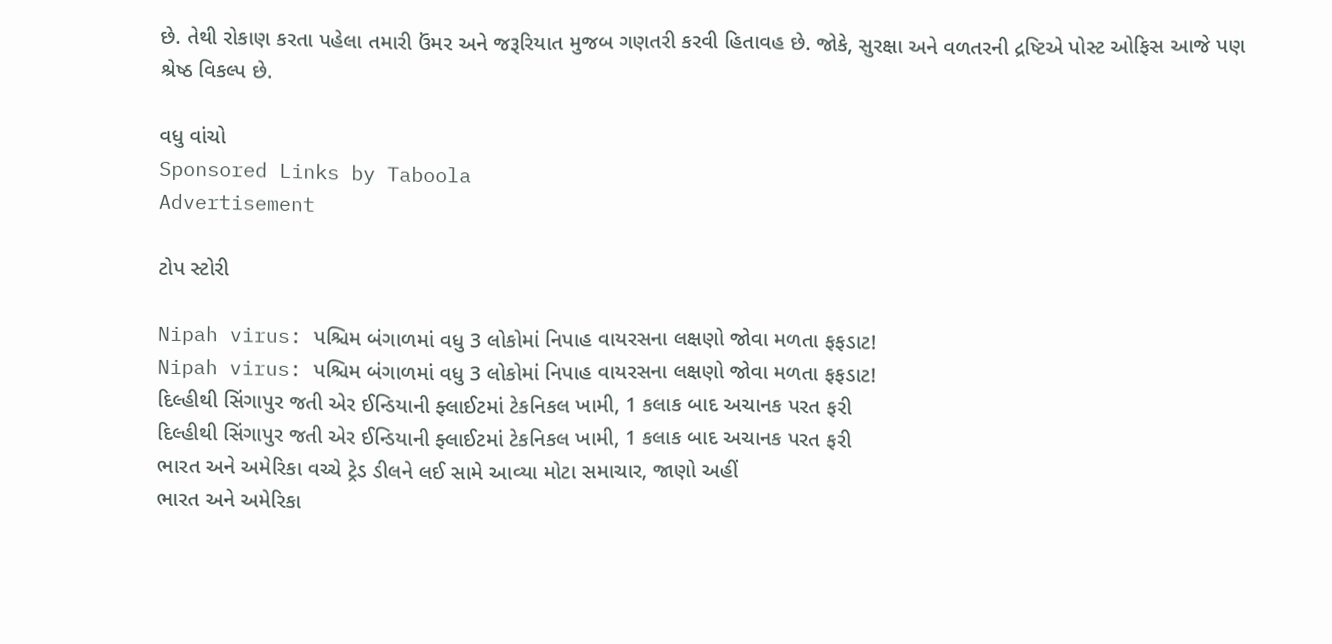છે. તેથી રોકાણ કરતા પહેલા તમારી ઉંમર અને જરૂરિયાત મુજબ ગણતરી કરવી હિતાવહ છે. જોકે, સુરક્ષા અને વળતરની દ્રષ્ટિએ પોસ્ટ ઓફિસ આજે પણ શ્રેષ્ઠ વિકલ્પ છે.

વધુ વાંચો
Sponsored Links by Taboola
Advertisement

ટોપ સ્ટોરી

Nipah virus: પશ્ચિમ બંગાળમાં વધુ 3 લોકોમાં નિપાહ વાયરસના લક્ષણો જોવા મળતા ફફડાટ!
Nipah virus: પશ્ચિમ બંગાળમાં વધુ 3 લોકોમાં નિપાહ વાયરસના લક્ષણો જોવા મળતા ફફડાટ!
દિલ્હીથી સિંગાપુર જતી એર ઈન્ડિયાની ફ્લાઈટમાં ટેકનિકલ ખામી, 1 કલાક બાદ અચાનક પરત ફરી
દિલ્હીથી સિંગાપુર જતી એર ઈન્ડિયાની ફ્લાઈટમાં ટેકનિકલ ખામી, 1 કલાક બાદ અચાનક પરત ફરી
ભારત અને અમેરિકા વચ્ચે ટ્રેડ ડીલને લઈ સામે આવ્યા મોટા સમાચાર, જાણો અહીં
ભારત અને અમેરિકા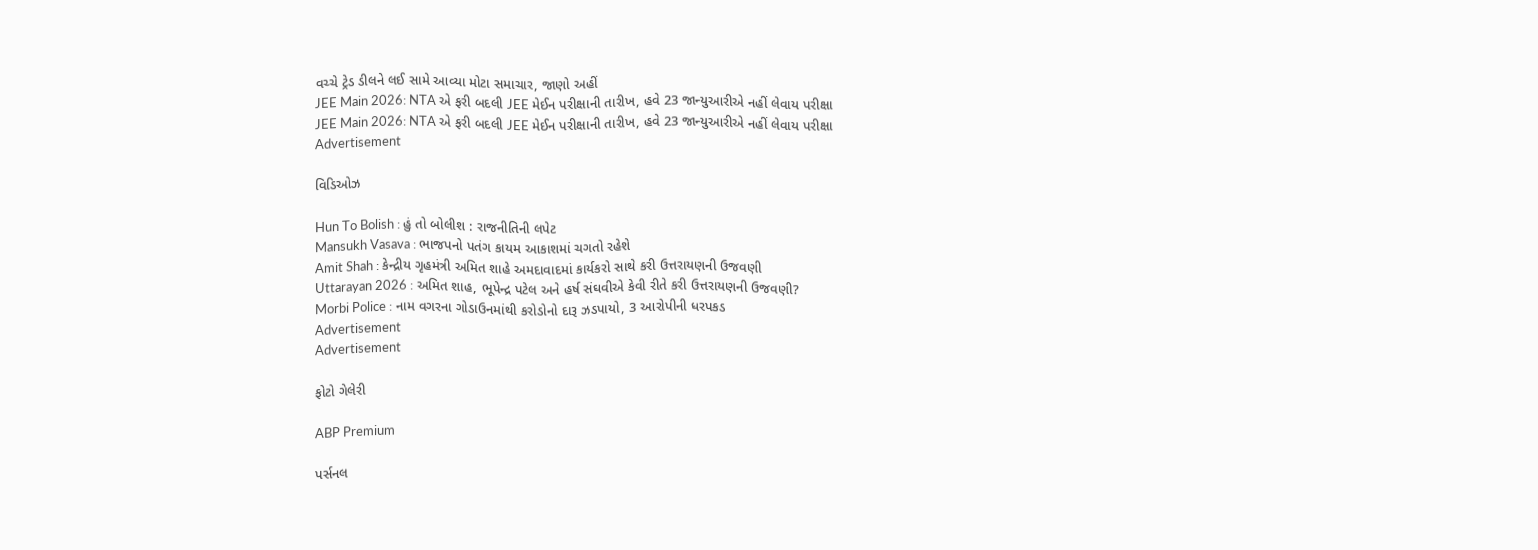વચ્ચે ટ્રેડ ડીલને લઈ સામે આવ્યા મોટા સમાચાર, જાણો અહીં
JEE Main 2026: NTA એ ફરી બદલી JEE મેઈન પરીક્ષાની તારીખ, હવે 23 જાન્યુઆરીએ નહીં લેવાય પરીક્ષા
JEE Main 2026: NTA એ ફરી બદલી JEE મેઈન પરીક્ષાની તારીખ, હવે 23 જાન્યુઆરીએ નહીં લેવાય પરીક્ષા
Advertisement

વિડિઓઝ

Hun To Bolish : હું તો બોલીશ : રાજનીતિની લપેટ
Mansukh Vasava : ભાજપનો પતંગ કાયમ આકાશમાં ચગતો રહેશે
Amit Shah : કેન્દ્રીય ગૃહમંત્રી અમિત શાહે અમદાવાદમાં કાર્યકરો સાથે કરી ઉત્તરાયણની ઉજવણી
Uttarayan 2026 : અમિત શાહ, ભૂપેન્દ્ર પટેલ અને હર્ષ સંઘવીએ કેવી રીતે કરી ઉત્તરાયણની ઉજવણી?
Morbi Police : નામ વગરના ગોડાઉનમાંથી કરોડોનો દારૂ ઝડપાયો, 3 આરોપીની ધરપકડ
Advertisement
Advertisement

ફોટો ગેલેરી

ABP Premium

પર્સનલ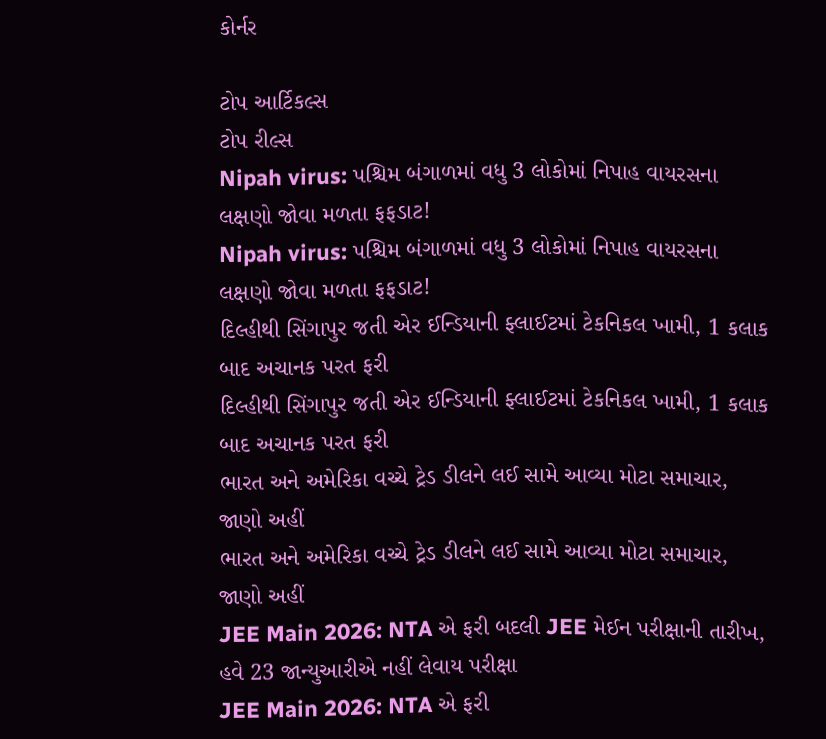કોર્નર

ટોપ આર્ટિકલ્સ
ટોપ રીલ્સ
Nipah virus: પશ્ચિમ બંગાળમાં વધુ 3 લોકોમાં નિપાહ વાયરસના લક્ષણો જોવા મળતા ફફડાટ!
Nipah virus: પશ્ચિમ બંગાળમાં વધુ 3 લોકોમાં નિપાહ વાયરસના લક્ષણો જોવા મળતા ફફડાટ!
દિલ્હીથી સિંગાપુર જતી એર ઈન્ડિયાની ફ્લાઈટમાં ટેકનિકલ ખામી, 1 કલાક બાદ અચાનક પરત ફરી
દિલ્હીથી સિંગાપુર જતી એર ઈન્ડિયાની ફ્લાઈટમાં ટેકનિકલ ખામી, 1 કલાક બાદ અચાનક પરત ફરી
ભારત અને અમેરિકા વચ્ચે ટ્રેડ ડીલને લઈ સામે આવ્યા મોટા સમાચાર, જાણો અહીં
ભારત અને અમેરિકા વચ્ચે ટ્રેડ ડીલને લઈ સામે આવ્યા મોટા સમાચાર, જાણો અહીં
JEE Main 2026: NTA એ ફરી બદલી JEE મેઈન પરીક્ષાની તારીખ, હવે 23 જાન્યુઆરીએ નહીં લેવાય પરીક્ષા
JEE Main 2026: NTA એ ફરી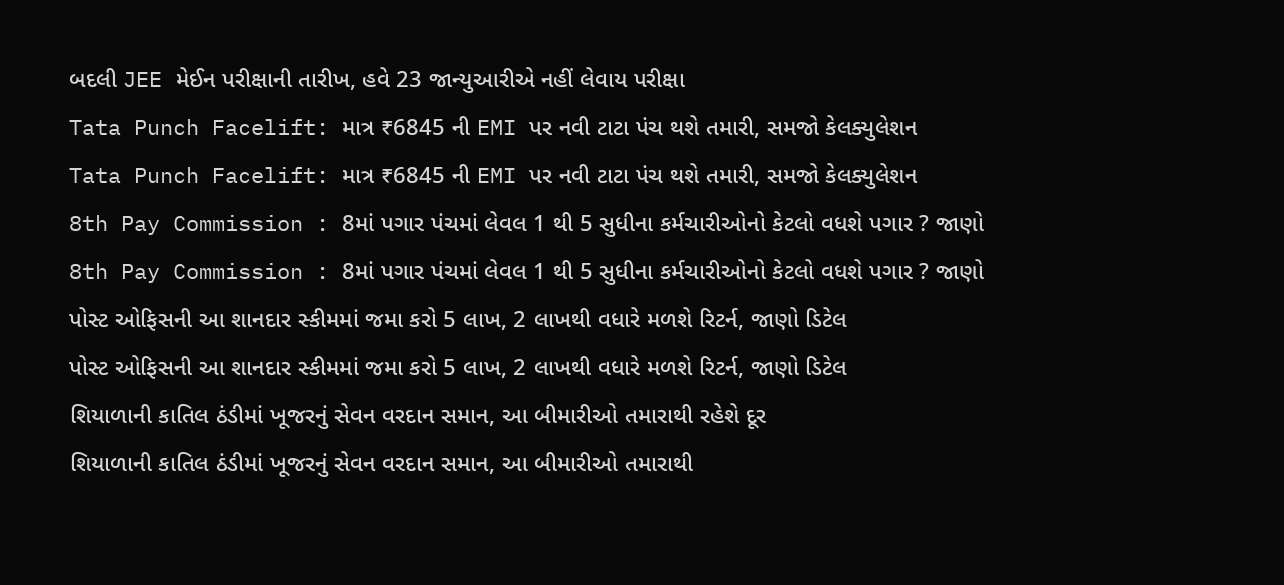બદલી JEE મેઈન પરીક્ષાની તારીખ, હવે 23 જાન્યુઆરીએ નહીં લેવાય પરીક્ષા
Tata Punch Facelift: માત્ર ₹6845 ની EMI પર નવી ટાટા પંચ થશે તમારી, સમજો કેલક્યુલેશન
Tata Punch Facelift: માત્ર ₹6845 ની EMI પર નવી ટાટા પંચ થશે તમારી, સમજો કેલક્યુલેશન
8th Pay Commission : 8માં પગાર પંચમાં લેવલ 1 થી 5 સુધીના કર્મચારીઓનો કેટલો વધશે પગાર ? જાણો
8th Pay Commission : 8માં પગાર પંચમાં લેવલ 1 થી 5 સુધીના કર્મચારીઓનો કેટલો વધશે પગાર ? જાણો
પોસ્ટ ઓફિસની આ શાનદાર સ્કીમમાં જમા કરો 5 લાખ, 2 લાખથી વધારે મળશે રિટર્ન, જાણો ડિટેલ
પોસ્ટ ઓફિસની આ શાનદાર સ્કીમમાં જમા કરો 5 લાખ, 2 લાખથી વધારે મળશે રિટર્ન, જાણો ડિટેલ
શિયાળાની કાતિલ ઠંડીમાં ખૂજરનું સેવન વરદાન સમાન, આ બીમારીઓ તમારાથી રહેશે દૂર
શિયાળાની કાતિલ ઠંડીમાં ખૂજરનું સેવન વરદાન સમાન, આ બીમારીઓ તમારાથી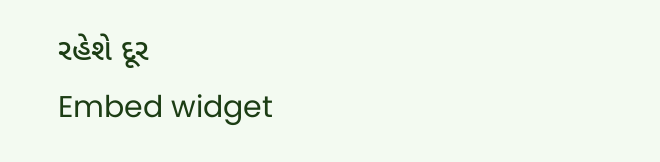રહેશે દૂર
Embed widget